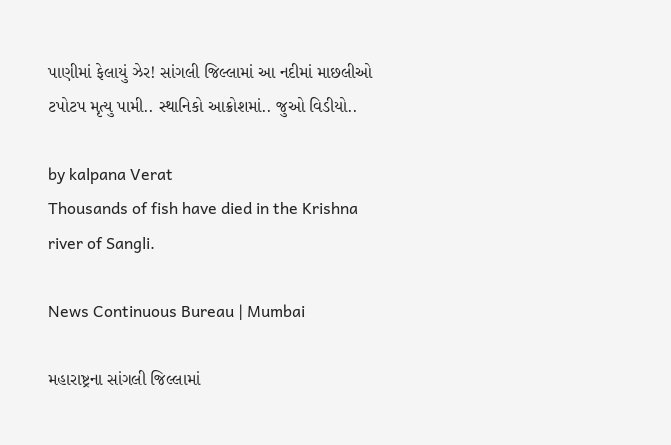પાણીમાં ફેલાયું ઝેર! સાંગલી જિલ્લામાં આ નદીમાં માછલીઓ ટપોટપ મૃત્યુ પામી.. સ્થાનિકો આક્રોશમાં.. જુઓ વિડીયો..

by kalpana Verat
Thousands of fish have died in the Krishna river of Sangli.

News Continuous Bureau | Mumbai

મહારાષ્ટ્રના સાંગલી જિલ્લામાં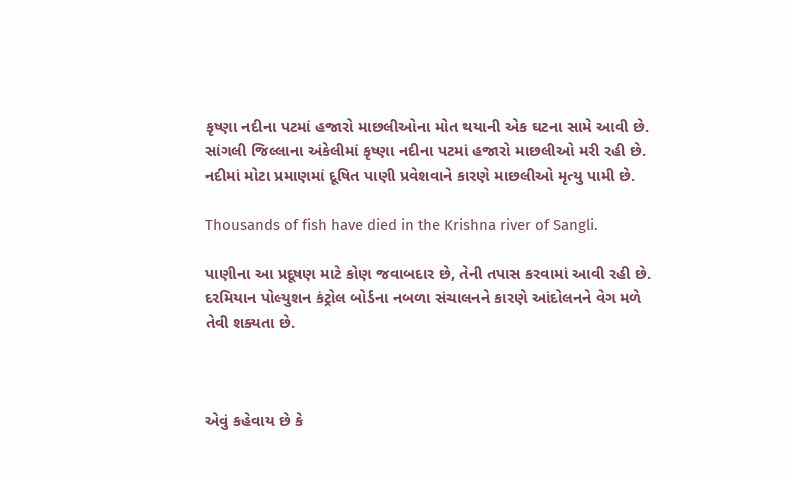કૃષ્ણા નદીના પટમાં હજારો માછલીઓના મોત થયાની એક ઘટના સામે આવી છે.
સાંગલી જિલ્લાના અંકેલીમાં કૃષ્ણા નદીના પટમાં હજારો માછલીઓ મરી રહી છે. નદીમાં મોટા પ્રમાણમાં દૂષિત પાણી પ્રવેશવાને કારણે માછલીઓ મૃત્યુ પામી છે.

Thousands of fish have died in the Krishna river of Sangli.

પાણીના આ પ્રદૂષણ માટે કોણ જવાબદાર છે, તેની તપાસ કરવામાં આવી રહી છે. દરમિયાન પોલ્યુશન કંટ્રોલ બોર્ડના નબળા સંચાલનને કારણે આંદોલનને વેગ મળે તેવી શક્યતા છે.



એવું કહેવાય છે કે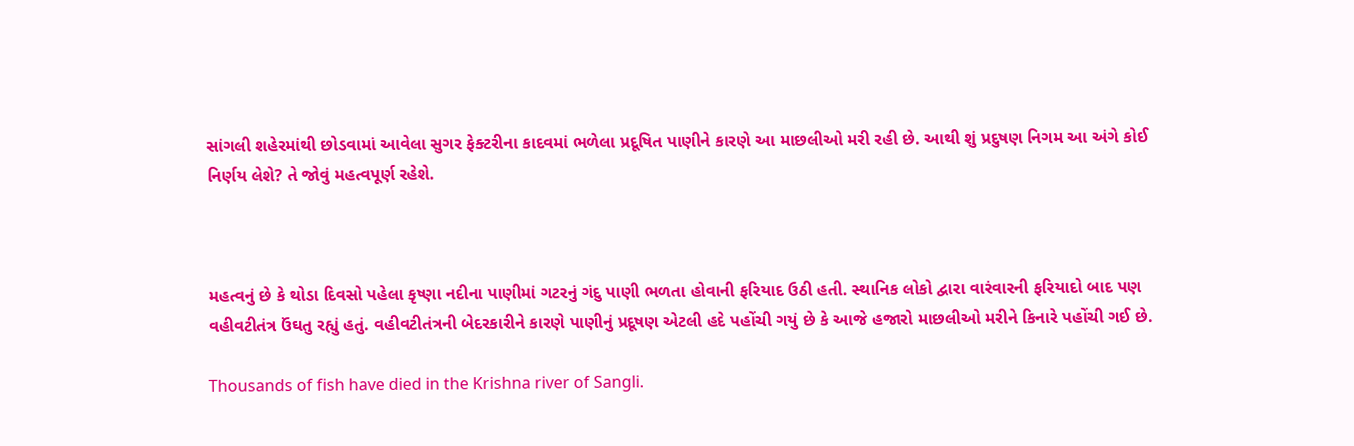સાંગલી શહેરમાંથી છોડવામાં આવેલા સુગર ફેક્ટરીના કાદવમાં ભળેલા પ્રદૂષિત પાણીને કારણે આ માછલીઓ મરી રહી છે. આથી શું પ્રદુષણ નિગમ આ અંગે કોઈ નિર્ણય લેશે? તે જોવું મહત્વપૂર્ણ રહેશે.



મહત્વનું છે કે થોડા દિવસો પહેલા કૃષ્ણા નદીના પાણીમાં ગટરનું ગંદુ પાણી ભળતા હોવાની ફરિયાદ ઉઠી હતી. સ્થાનિક લોકો દ્વારા વારંવારની ફરિયાદો બાદ પણ વહીવટીતંત્ર ઉંઘતુ રહ્યું હતું. વહીવટીતંત્રની બેદરકારીને કારણે પાણીનું પ્રદૂષણ એટલી હદે પહોંચી ગયું છે કે આજે હજારો માછલીઓ મરીને કિનારે પહોંચી ગઈ છે.

Thousands of fish have died in the Krishna river of Sangli.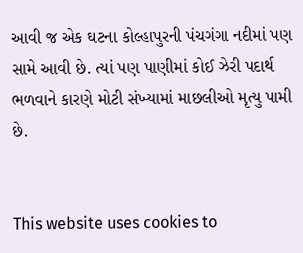આવી જ એક ઘટના કોલ્હાપુરની પંચગંગા નદીમાં પણ સામે આવી છે. ત્યાં પણ પાણીમાં કોઈ ઝેરી પદાર્થ ભળવાને કારણે મોટી સંખ્યામાં માછલીઓ મૃત્યુ પામી છે.


This website uses cookies to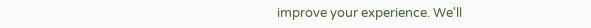improve your experience. We'll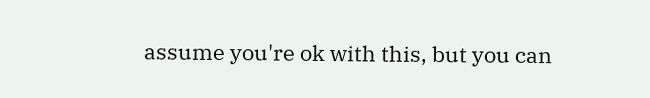assume you're ok with this, but you can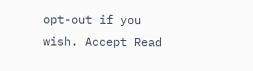opt-out if you wish. Accept Read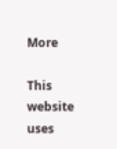More

This website uses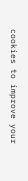cookies to improve your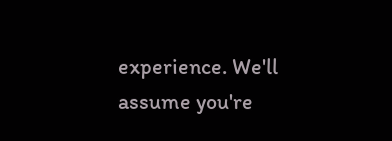experience. We'll assume you're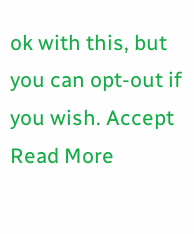ok with this, but you can opt-out if you wish. Accept Read More